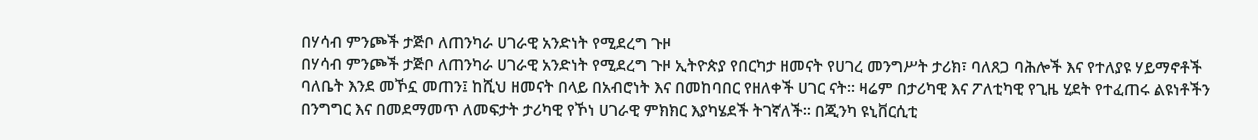በሃሳብ ምንጮች ታጅቦ ለጠንካራ ሀገራዊ አንድነት የሚደረግ ጉዞ
በሃሳብ ምንጮች ታጅቦ ለጠንካራ ሀገራዊ አንድነት የሚደረግ ጉዞ ኢትዮጵያ የበርካታ ዘመናት የሀገረ መንግሥት ታሪክ፣ ባለጸጋ ባሕሎች እና የተለያዩ ሃይማኖቶች ባለቤት እንደ መኾኗ መጠን፤ ከሺህ ዘመናት በላይ በአብሮነት እና በመከባበር የዘለቀች ሀገር ናት። ዛሬም በታሪካዊ እና ፖለቲካዊ የጊዜ ሂደት የተፈጠሩ ልዩነቶችን በንግግር እና በመደማመጥ ለመፍታት ታሪካዊ የኾነ ሀገራዊ ምክክር እያካሄደች ትገኛለች። በጂንካ ዩኒቨርሲቲ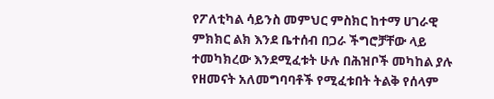የፖለቲካል ሳይንስ መምህር ምስክር ከተማ ሀገራዊ ምክክር ልክ እንደ ቤተሰብ በጋራ ችግሮቻቸው ላይ ተመካክረው እንደሚፈቱት ሁሉ በሕዝቦች መካከል ያሉ የዘመናት አለመግባባቶች የሚፈቱበት ትልቅ የሰላም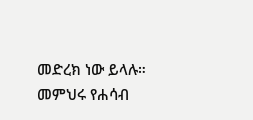መድረክ ነው ይላሉ። መምህሩ የሐሳብ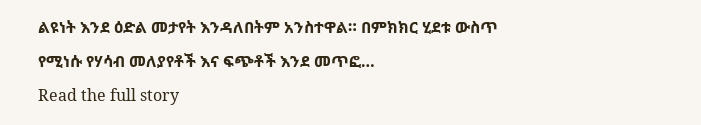ልዩነት እንደ ዕድል መታየት እንዳለበትም አንስተዋል። በምክክር ሂደቱ ውስጥ የሚነሱ የሃሳብ መለያየቶች እና ፍጭቶች እንደ መጥፎ…
Read the full story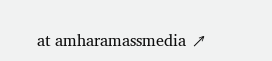at amharamassmedia ↗